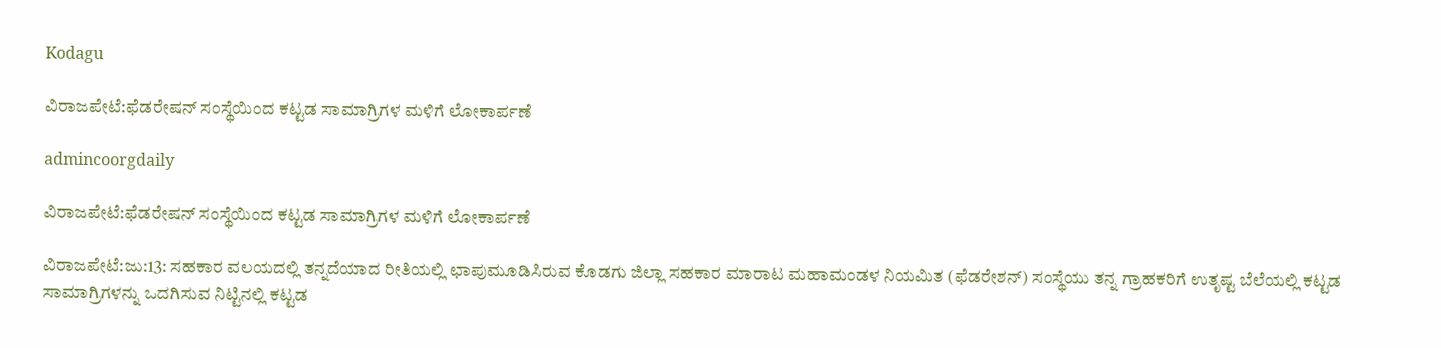Kodagu

ವಿರಾಜಪೇಟೆ:ಫೆಡರೇಷನ್ ಸಂಸ್ಥೆಯಿಂದ ಕಟ್ಟಡ ಸಾಮಾಗ್ರಿಗಳ ಮಳಿಗೆ ಲೋಕಾರ್ಪಣೆ

admincoorgdaily

ವಿರಾಜಪೇಟೆ:ಫೆಡರೇಷನ್ ಸಂಸ್ಥೆಯಿಂದ ಕಟ್ಟಡ ಸಾಮಾಗ್ರಿಗಳ ಮಳಿಗೆ ಲೋಕಾರ್ಪಣೆ

ವಿರಾಜಪೇಟೆ:ಜು:13: ಸಹಕಾರ ವಲಯದಲ್ಲಿ ತನ್ನದೆಯಾದ ರೀತಿಯಲ್ಲಿ ಛಾಪುಮೂಡಿಸಿರುವ ಕೊಡಗು ಜಿಲ್ಲಾ ಸಹಕಾರ ಮಾರಾಟ ಮಹಾಮಂಡಳ ನಿಯಮಿತ (ಫೆಡರೇಶನ್) ಸಂಸ್ಥೆಯು ತನ್ನ ಗ್ರಾಹಕರಿಗೆ ಉತೃಷ್ಟ ಬೆಲೆಯಲ್ಲಿ ಕಟ್ಟಡ ಸಾಮಾಗ್ರಿಗಳನ್ನು ಒದಗಿಸುವ ನಿಟ್ಟಿನಲ್ಲಿ ಕಟ್ಟಡ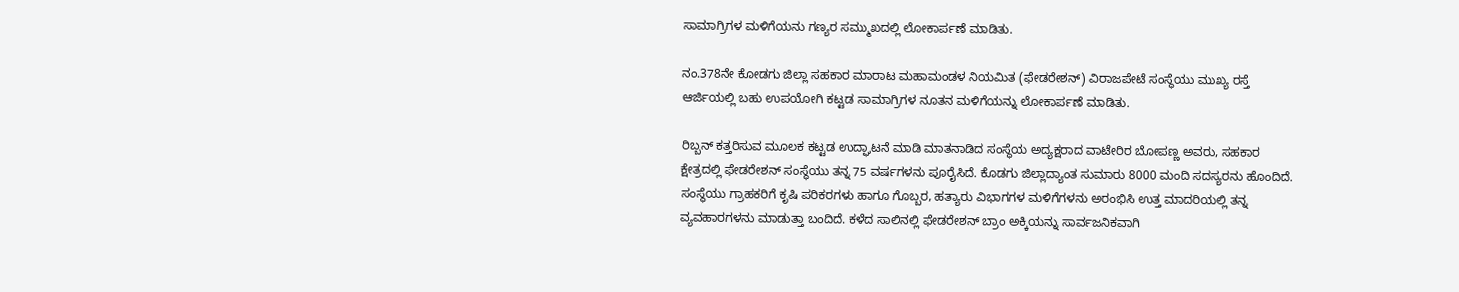ಸಾಮಾಗ್ರಿಗಳ ಮಳಿಗೆಯನು ಗಣ್ಯರ ಸಮ್ಮುಖದಲ್ಲಿ ಲೋಕಾರ್ಪಣೆ ಮಾಡಿತು.

ನಂ.378ನೇ ಕೋಡಗು ಜಿಲ್ಲಾ ಸಹಕಾರ ಮಾರಾಟ ಮಹಾಮಂಡಳ ನಿಯಮಿತ (ಫೇಡರೇಶನ್) ವಿರಾಜಪೇಟೆ ಸಂಸ್ಥೆಯು ಮುಖ್ಯ ರಸ್ತೆ ಆರ್ಜಿಯಲ್ಲಿ ಬಹು ಉಪಯೋಗಿ ಕಟ್ಟಡ ಸಾಮಾಗ್ರಿಗಳ ನೂತನ ಮಳಿಗೆಯನ್ನು ಲೋಕಾರ್ಪಣೆ ಮಾಡಿತು.

ರಿಬ್ಬನ್ ಕತ್ತರಿಸುವ ಮೂಲಕ ಕಟ್ಟಡ ಉದ್ಘಾಟನೆ ಮಾಡಿ ಮಾತನಾಡಿದ ಸಂಸ್ಥೆಯ ಅದ್ಯಕ್ಷರಾದ ವಾಟೇರಿರ ಬೋಪಣ್ಣ ಅವರು, ಸಹಕಾರ ಕ್ಷೇತ್ರದಲ್ಲಿ ಫೇಡರೇಶನ್ ಸಂಸ್ಥೆಯು ತನ್ನ 75 ವರ್ಷಗಳನು ಪೂರೈಸಿದೆ. ಕೊಡಗು ಜಿಲ್ಲಾದ್ಯಾಂತ ಸುಮಾರು 8000 ಮಂದಿ ಸದಸ್ಯರನು ಹೊಂದಿದೆ. ಸಂಸ್ಥೆಯು ಗ್ರಾಹಕರಿಗೆ ಕೃಷಿ ಪರಿಕರಗಳು ಹಾಗೂ ಗೊಬ್ಬರ, ಹತ್ಯಾರು ವಿಭಾಗಗಳ ಮಳಿಗೆಗಳನು ಅರಂಭಿಸಿ ಉತ್ತ ಮಾದರಿಯಲ್ಲಿ ತನ್ನ ವ್ಯವಹಾರಗಳನು ಮಾಡುತ್ತಾ ಬಂದಿದೆ. ಕಳೆದ ಸಾಲಿನಲ್ಲಿ ಫೇಡರೇಶನ್ ಬ್ರಾಂ ಅಕ್ಕಿಯನ್ನು ಸಾರ್ವಜನಿಕವಾಗಿ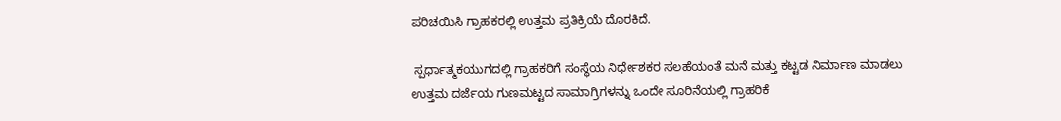ಪರಿಚಯಿಸಿ ಗ್ರಾಹಕರಲ್ಲಿ ಉತ್ತಮ ಪ್ರತಿಕ್ರಿಯೆ ದೊರಕಿದೆ.

 ಸ್ಪರ್ಧಾತ್ಮಕಯುಗದಲ್ಲಿ ಗ್ರಾಹಕರಿಗೆ ಸಂಸ್ಥೆಯ ನಿರ್ಧೇಶಕರ ಸಲಹೆಯಂತೆ ಮನೆ ಮತ್ತು ಕಟ್ಟಡ ನಿರ್ಮಾಣ ಮಾಡಲು ಉತ್ತಮ ದರ್ಜೆಯ ಗುಣಮಟ್ಟದ ಸಾಮಾಗ್ರಿಗಳನ್ನು ಒಂದೇ ಸೂರಿನೆಯಲ್ಲಿ ಗ್ರಾಹರಿಕೆ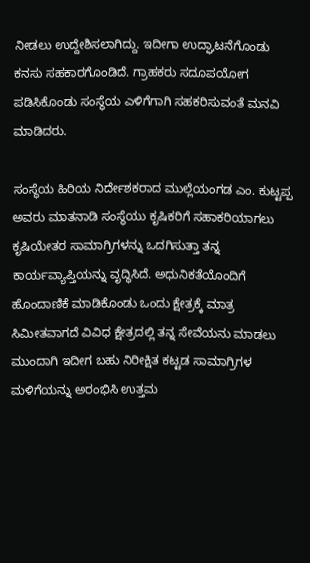ನೀಡಲು ಉದ್ದೇಶಿಸಲಾಗಿದ್ದು. ಇದೀಗಾ ಉದ್ಘಾಟನೆಗೊಂಡು ಕನಸು ಸಹಕಾರಗೊಂಡಿದೆ. ಗ್ರಾಹಕರು ಸದೂಪಯೋಗ ಪಡಿಸಿಕೊಂಡು ಸಂಸ್ಥೆಯ ಎಳಿಗೆಗಾಗಿ ಸಹಕರಿಸುವಂತೆ ಮನವಿ ಮಾಡಿದರು.

ಸಂಸ್ಥೆಯ ಹಿರಿಯ ನಿರ್ದೇಶಕರಾದ ಮುಲ್ಲೆಯಂಗಡ ಎಂ. ಕುಟ್ಟಪ್ಪ ಅವರು ಮಾತನಾಡಿ ಸಂಸ್ಥೆಯು ಕೃಷಿಕರಿಗೆ ಸಹಾಕರಿಯಾಗಲು ಕೃಷಿಯೇತರ ಸಾಮಾಗ್ರಿಗಳನ್ನು ಒದಗಿಸುತ್ತಾ ತನ್ನ ಕಾರ್ಯವ್ಯಾಪ್ತಿಯನ್ನು ವೃದ್ಧಿಸಿದೆ. ಅಧುನಿಕತೆಯೊಂದಿಗೆ ಹೊಂದಾಣಿಕೆ ಮಾಡಿಕೊಂಡು ಒಂದು ಕ್ಷೇತ್ರಕ್ಕೆ ಮಾತ್ರ ಸಿಮೀತವಾಗದೆ ವಿವಿಧ ಕ್ಷೇತ್ರದಲ್ಲಿ ತನ್ನ ಸೇವೆಯನು ಮಾಡಲು ಮುಂದಾಗಿ ಇದೀಗ ಬಹು ನಿರೀಕ್ಷಿತ ಕಟ್ಟಡ ಸಾಮಾಗ್ರಿಗಳ ಮಳಿಗೆಯನ್ನು ಅರಂಭಿಸಿ ಉತ್ತಮ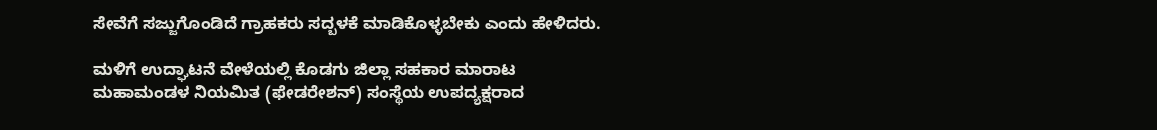ಸೇವೆಗೆ ಸಜ್ಜುಗೊಂಡಿದೆ ಗ್ರಾಹಕರು ಸದ್ಬಳಕೆ ಮಾಡಿಕೊಳ್ಳಬೇಕು ಎಂದು ಹೇಳಿದರು.

ಮಳಿಗೆ ಉದ್ಘಾಟನೆ ವೇಳೆಯಲ್ಲಿ ಕೊಡಗು ಜಿಲ್ಲಾ ಸಹಕಾರ ಮಾರಾಟ ಮಹಾಮಂಡಳ ನಿಯಮಿತ (ಫೇಡರೇಶನ್) ಸಂಸ್ಥೆಯ ಉಪದ್ಯಕ್ಷರಾದ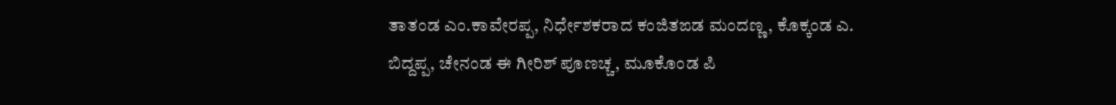ತಾತಂಡ ಎಂ.ಕಾವೇರಪ್ಪ, ನಿರ್ಧೇಶಕರಾದ ಕಂಜಿತಙಡ ಮಂದಣ್ಣ, ಕೊಕ್ಕಂಡ ಎ. ಬಿದ್ದಪ್ಪ, ಚೇನಂಡ ಈ ಗೀರಿಶ್ ಪೂಣಚ್ಚ, ಮೂಕೊಂಡ ಪಿ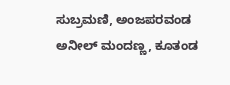ಸುಬ್ರಮಣಿ, ಅಂಜಪರವಂಡ ಅನೀಲ್ ಮಂದಣ್ಣ, ಕೂತಂಡ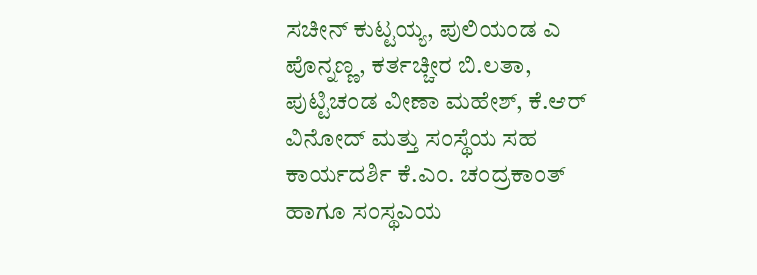ಸಚೀನ್ ಕುಟ್ಟಯ್ಯ, ಪುಲಿಯಂಡ ಎ ಪೊನ್ನಣ್ಣ, ಕರ್ತಚ್ಚೀರ ಬಿ.ಲತಾ, ಪುಟ್ಟಿಚಂಡ ವೀಣಾ ಮಹೇಶ್, ಕೆ.ಆರ್ ವಿನೋದ್ ಮತ್ತು ಸಂಸ್ಥೆಯ ಸಹ ಕಾರ್ಯದರ್ಶಿ ಕೆ.ಎಂ. ಚಂದ್ರಕಾಂತ್ ಹಾಗೂ ಸಂಸ್ಥಎಯ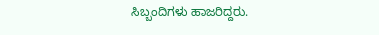ಸಿಬ್ಬಂದಿಗಳು ಹಾಜರಿದ್ದರು.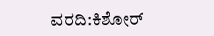ವರದಿ:ಕಿಶೋರ್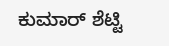ಕುಮಾರ್ ಶೆಟ್ಟಿ